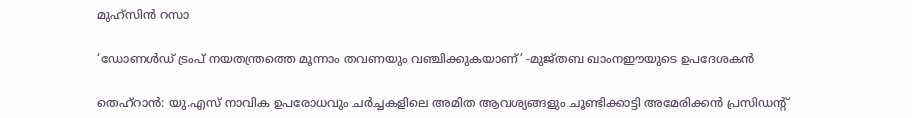മുഹ്സിൻ റസാ

‘ഡോണൾഡ് ട്രംപ് നയതന്ത്രത്തെ മൂന്നാം തവണയും വഞ്ചിക്കുകയാണ്’ -മുജ്തബ ഖാംനഈയുടെ ഉപദേശകൻ

തെഹ്‌റാൻ: യു.എസ് നാവിക ഉപരോധവും ചർച്ചകളിലെ അമിത ആവശ്യങ്ങളും ചൂണ്ടിക്കാട്ടി അമേരിക്കൻ പ്രസിഡന്റ്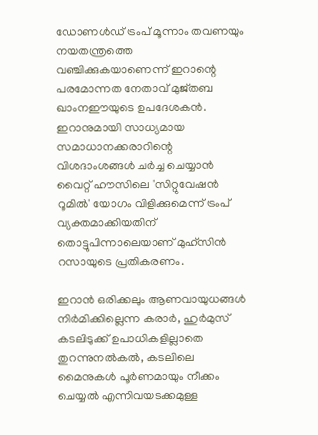ഡോണൾഡ് ട്രംപ് മൂന്നാം തവണയും നയതന്ത്രത്തെ വഞ്ചിക്കുകയാണെന്ന് ഇറാന്റെ പരമോന്നത നേതാവ് മുജ്തബ ഖാംനഈയുടെ ഉപദേശകൻ. ഇറാനുമായി സാധ്യമായ സമാധാനക്കരാറിന്റെ വിശദാംശങ്ങൾ ചർച്ച ചെയ്യാൻ വൈറ്റ് ഹൗസിലെ 'സിറ്റുവേഷൻ റൂമിൽ' യോഗം വിളിക്കുമെന്ന് ട്രംപ് വ്യക്തമാക്കിയതിന് തൊട്ടുപിന്നാലെയാണ് മുഹ്സിൻ റസായുടെ പ്രതികരണം.

ഇറാൻ ഒരിക്കലും ആണവായുധങ്ങൾ നിർമിക്കില്ലെന്ന കരാർ, ഹുർമുസ് കടലിടുക്ക് ഉപാധികളില്ലാതെ തുറന്നുനൽകൽ, കടലിലെ മൈനുകൾ പൂർണമായും നീക്കം ചെയ്യൽ എന്നിവയടക്കമുള്ള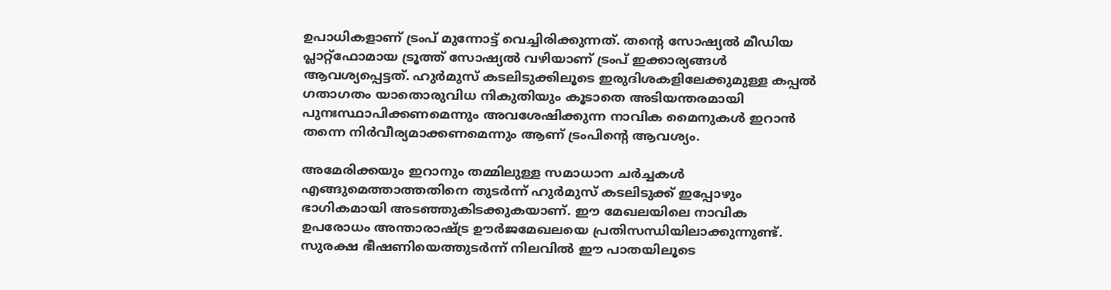ഉപാധികളാണ് ട്രംപ് മുന്നോട്ട് വെച്ചിരിക്കുന്നത്. തന്റെ സോഷ്യൽ മീഡിയ പ്ലാറ്റ്‌ഫോമായ ട്രൂത്ത് സോഷ്യൽ വഴിയാണ് ട്രംപ് ഇക്കാര്യങ്ങൾ ആവശ്യപ്പെട്ടത്. ഹുർമുസ് കടലിടുക്കിലൂടെ ഇരുദിശകളിലേക്കുമുള്ള കപ്പൽ ഗതാഗതം യാതൊരുവിധ നികുതിയും കൂടാതെ അടിയന്തരമായി പുനഃസ്ഥാപിക്കണമെന്നും അവശേഷിക്കുന്ന നാവിക മൈനുകൾ ഇറാൻ തന്നെ നിർവീര്യമാക്കണമെന്നും ആണ് ട്രംപിന്റെ ആവശ്യം.

അമേരിക്കയും ഇറാനും തമ്മിലുള്ള സമാധാന ചർച്ചകൾ എങ്ങുമെത്താത്തതിനെ തുടർന്ന് ഹുർമുസ് കടലിടുക്ക് ഇപ്പോഴും ഭാഗികമായി അടഞ്ഞുകിടക്കുകയാണ്. ഈ മേഖലയിലെ നാവിക ഉപരോധം അന്താരാഷ്ട്ര ഊർജമേഖലയെ പ്രതിസന്ധിയിലാക്കുന്നുണ്ട്. സുരക്ഷ ഭീഷണിയെത്തുടർന്ന് നിലവിൽ ഈ പാതയിലൂടെ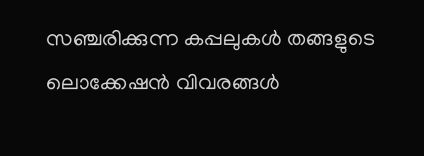സഞ്ചരിക്കുന്ന കപ്പലുകൾ തങ്ങളുടെ ലൊക്കേഷൻ വിവരങ്ങൾ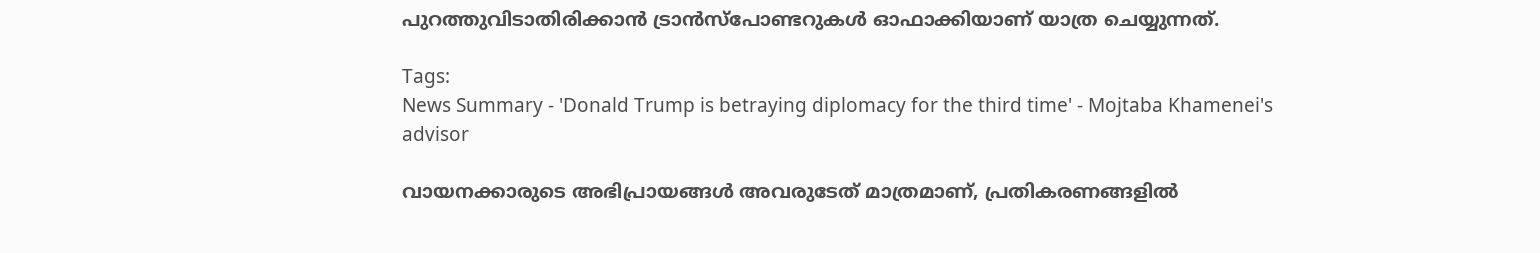പുറത്തുവിടാതിരിക്കാൻ ട്രാൻസ്‌പോണ്ടറുകൾ ഓഫാക്കിയാണ് യാത്ര ചെയ്യുന്നത്.

Tags:
News Summary - 'Donald Trump is betraying diplomacy for the third time' - Mojtaba Khamenei's advisor

വായനക്കാരുടെ അഭിപ്രായങ്ങള്‍ അവരുടേത് മാത്രമാണ്, പ്രതികരണങ്ങളിൽ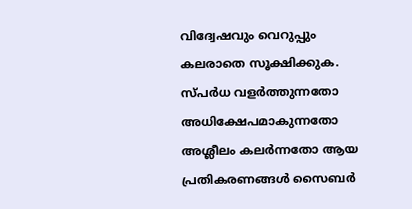വിദ്വേഷവും വെറുപ്പും കലരാതെ സൂക്ഷിക്കുക. സ്പർധ വളർത്തുന്നതോ അധിക്ഷേപമാകുന്നതോ അശ്ലീലം കലർന്നതോ ആയ പ്രതികരണങ്ങൾ സൈബർ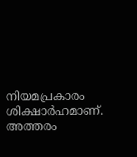നിയമപ്രകാരം ശിക്ഷാർഹമാണ്. അത്തരം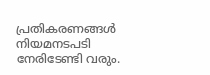പ്രതികരണങ്ങൾ നിയമനടപടി നേരിടേണ്ടി വരും.